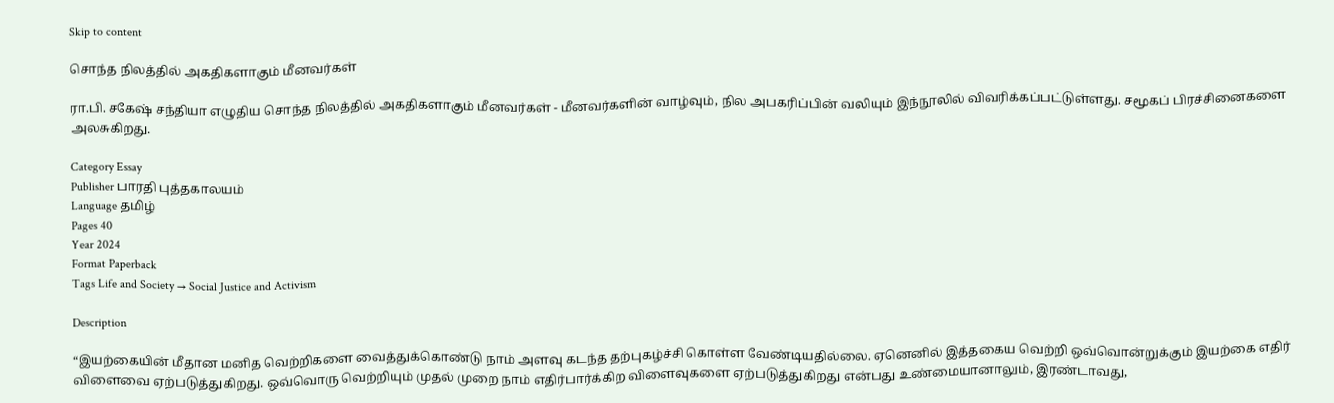Skip to content

சொந்த நிலத்தில் அகதிகளாகும் மீனவர்கள்

ரா.பி. சகேஷ் சந்தியா எழுதிய சொந்த நிலத்தில் அகதிகளாகும் மீனவர்கள் - மீனவர்களின் வாழ்வும், நில அபகரிப்பின் வலியும் இந்நூலில் விவரிக்கப்பட்டுள்ளது. சமூகப் பிரச்சினைகளை அலசுகிறது.

Category Essay
Publisher பாரதி புத்தகாலயம்
Language தமிழ்
Pages 40
Year 2024
Format Paperback
Tags Life and Society → Social Justice and Activism

Description

“இயற்கையின் மீதான மனித வெற்றிகளை வைத்துக்கொண்டு நாம் அளவு கடந்த தற்புகழ்ச்சி கொள்ள வேண்டியதில்லை. ஏனெனில் இத்தகைய வெற்றி ஒவ்வொன்றுக்கும் இயற்கை எதிர் விளைவை ஏற்படுத்துகிறது. ஒவ்வொரு வெற்றியும் முதல் முறை நாம் எதிர்பார்க்கிற விளைவுகளை ஏற்படுத்துகிறது என்பது உண்மையானாலும், இரண்டாவது,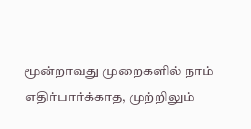மூன்றாவது முறைகளில் நாம் எதிர்பார்க்காத, முற்றிலும்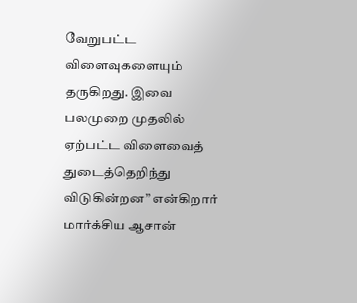வேறுபட்ட விளைவுகளையும் தருகிறது. இவை பலமுறை முதலில் ஏற்பட்ட விளைவைத் துடைத்தெறிந்து விடுகின்றன” என்கிறார் மார்க்சிய ஆசான்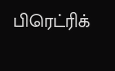பிரெட்ரிக்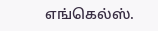எங்கெல்ஸ்.